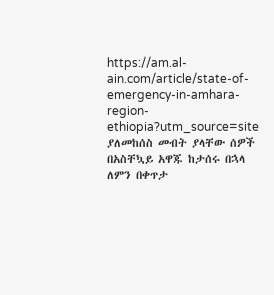https://am.al-ain.com/article/state-of-emergency-in-amhara-region-ethiopia?utm_source=site
ያለመከሰስ መብት ያላቸው ሰዎች በአስቸኳይ አዋጁ ከታሰሩ በኋላ ለምን በቀጥታ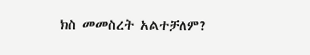ክስ መመስረት አልተቻለም?